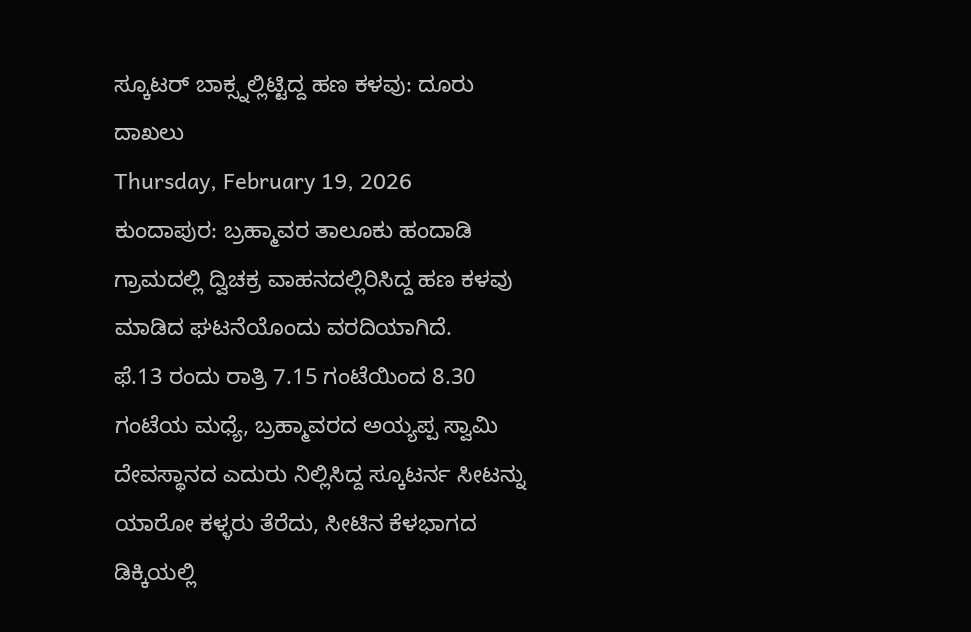ಸ್ಕೂಟರ್ ಬಾಕ್ಸ್ನಲ್ಲಿಟ್ಟಿದ್ದ ಹಣ ಕಳವು: ದೂರು ದಾಖಲು
Thursday, February 19, 2026
ಕುಂದಾಪುರ: ಬ್ರಹ್ಮಾವರ ತಾಲೂಕು ಹಂದಾಡಿ ಗ್ರಾಮದಲ್ಲಿ ದ್ವಿಚಕ್ರ ವಾಹನದಲ್ಲಿರಿಸಿದ್ದ ಹಣ ಕಳವು ಮಾಡಿದ ಘಟನೆಯೊಂದು ವರದಿಯಾಗಿದೆ.
ಫೆ.13 ರಂದು ರಾತ್ರಿ 7.15 ಗಂಟೆಯಿಂದ 8.30 ಗಂಟೆಯ ಮಧ್ಯೆ, ಬ್ರಹ್ಮಾವರದ ಅಯ್ಯಪ್ಪ ಸ್ವಾಮಿ ದೇವಸ್ಥಾನದ ಎದುರು ನಿಲ್ಲಿಸಿದ್ದ ಸ್ಕೂಟರ್ನ ಸೀಟನ್ನು ಯಾರೋ ಕಳ್ಳರು ತೆರೆದು, ಸೀಟಿನ ಕೆಳಭಾಗದ ಡಿಕ್ಕಿಯಲ್ಲಿ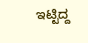ಇಟ್ಟಿದ್ದ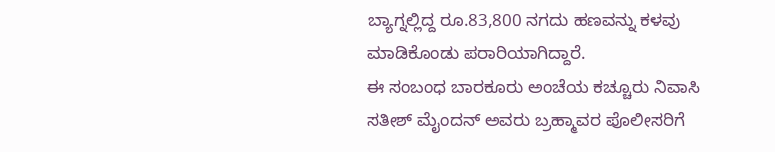ಬ್ಯಾಗ್ನಲ್ಲಿದ್ದ ರೂ.83,800 ನಗದು ಹಣವನ್ನು ಕಳವು ಮಾಡಿಕೊಂಡು ಪರಾರಿಯಾಗಿದ್ದಾರೆ.
ಈ ಸಂಬಂಧ ಬಾರಕೂರು ಅಂಚೆಯ ಕಚ್ಚೂರು ನಿವಾಸಿ ಸತೀಶ್ ಮೈಂದನ್ ಅವರು ಬ್ರಹ್ಮಾವರ ಪೊಲೀಸರಿಗೆ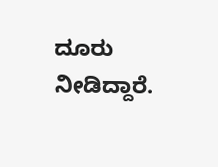ದೂರು ನೀಡಿದ್ದಾರೆ.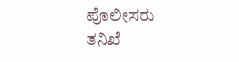ಪೊಲೀಸರು ತನಿಖೆ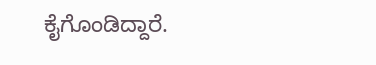ಕೈಗೊಂಡಿದ್ದಾರೆ.